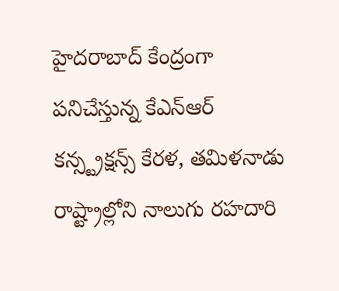హైదరాబాద్ కేంద్రంగా పనిచేస్తున్న కేఎన్ఆర్ కన్స్ట్రక్షన్స్ కేరళ, తమిళనాడు రాష్ట్రాల్లోని నాలుగు రహదారి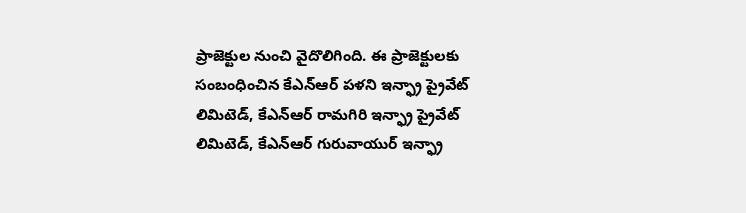ప్రాజెక్టుల నుంచి వైదొలిగింది. ఈ ప్రాజెక్టులకు సంబంధించిన కేఎన్ఆర్ పళని ఇన్ఫ్రా ప్రైవేట్ లిమిటెడ్, కేఎన్ఆర్ రామగిరి ఇన్ఫ్రా ప్రైవేట్ లిమిటెడ్, కేఎన్ఆర్ గురువాయుర్ ఇన్ఫ్రా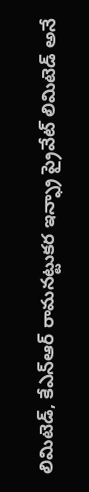లిమిటెడ్, కేఎన్ఆర్ రామనట్టుకర ఇన్ఫ్రా ప్రైవేట్ లిమిటెడ్ అనే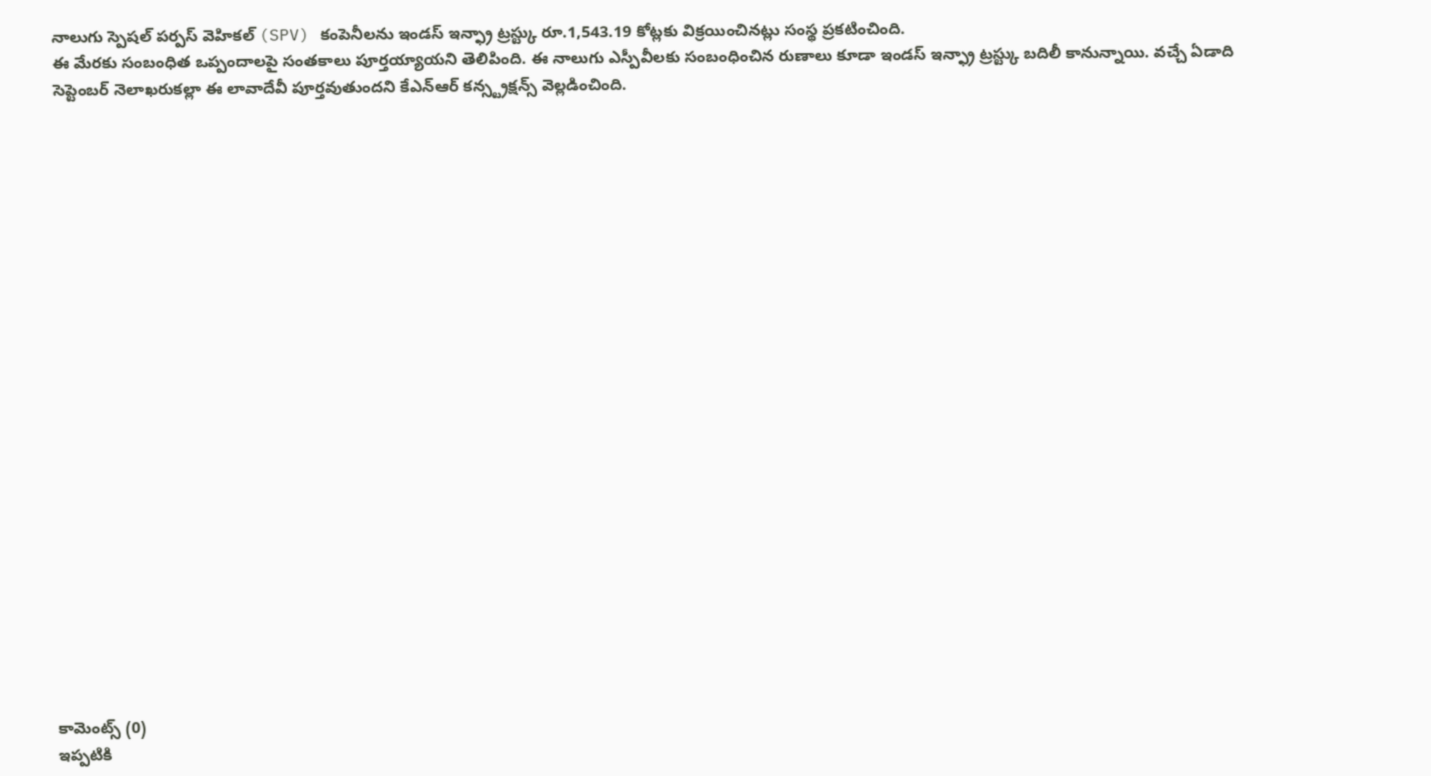నాలుగు స్పెషల్ పర్పస్ వెహికల్ (SPV) కంపెనీలను ఇండస్ ఇన్ఫ్రా ట్రస్ట్కు రూ.1,543.19 కోట్లకు విక్రయించినట్లు సంస్థ ప్రకటించింది.
ఈ మేరకు సంబంధిత ఒప్పందాలపై సంతకాలు పూర్తయ్యాయని తెలిపింది. ఈ నాలుగు ఎస్పీవీలకు సంబంధించిన రుణాలు కూడా ఇండస్ ఇన్ఫ్రా ట్రస్ట్కు బదిలీ కానున్నాయి. వచ్చే ఏడాది సెప్టెంబర్ నెలాఖరుకల్లా ఈ లావాదేవీ పూర్తవుతుందని కేఎన్ఆర్ కన్స్ట్రక్షన్స్ వెల్లడించింది.























కామెంట్స్ (0)
ఇప్పటికి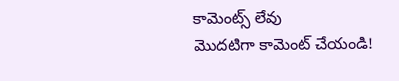కామెంట్స్ లేవు
మొదటిగా కామెంట్ చేయండి!